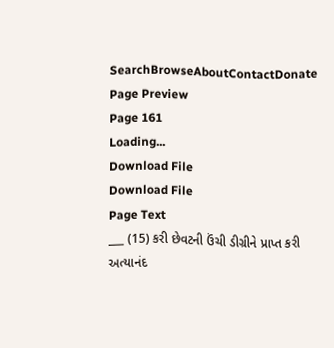SearchBrowseAboutContactDonate
Page Preview
Page 161
Loading...
Download File
Download File
Page Text
___ (15) કરી છેવટની ઉંચી ડીગ્રીને પ્રાપ્ત કરી અત્યાનંદ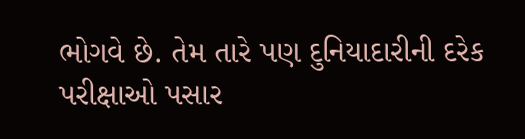ભોગવે છે. તેમ તારે પણ દુનિયાદારીની દરેક પરીક્ષાઓ પસાર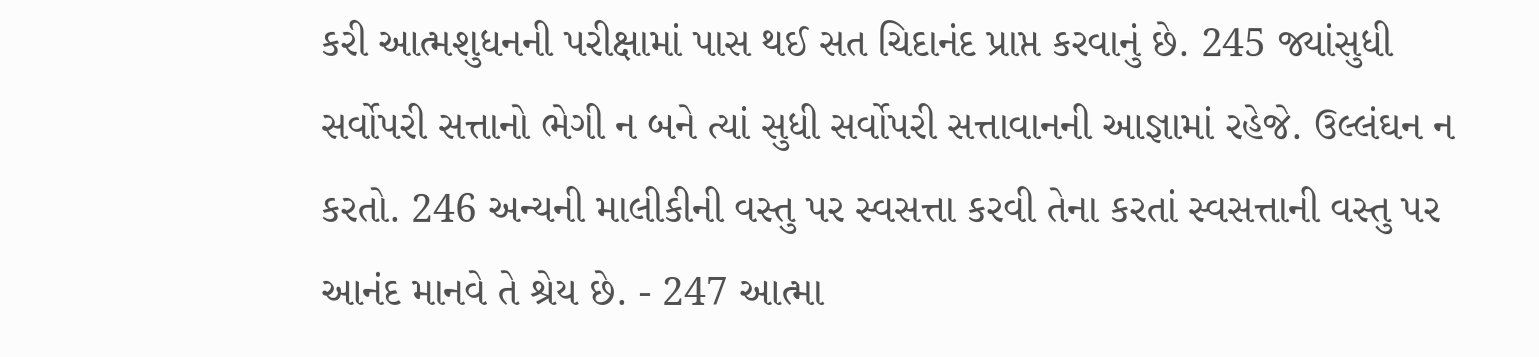કરી આત્મશુધનની પરીક્ષામાં પાસ થઈ સત ચિદાનંદ પ્રાપ્ત કરવાનું છે. 245 જ્યાંસુધી સર્વોપરી સત્તાનો ભેગી ન બને ત્યાં સુધી સર્વોપરી સત્તાવાનની આજ્ઞામાં રહેજે. ઉલ્લંઘન ન કરતો. 246 અન્યની માલીકીની વસ્તુ પર સ્વસત્તા કરવી તેના કરતાં સ્વસત્તાની વસ્તુ પર આનંદ માનવે તે શ્રેય છે. - 247 આત્મા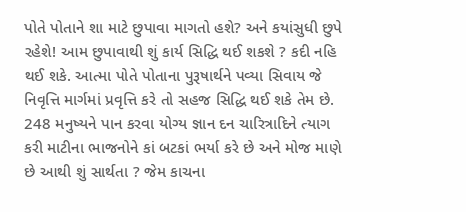પોતે પોતાને શા માટે છુપાવા માગતો હશે? અને કયાંસુધી છુપે રહેશે! આમ છુપાવાથી શું કાર્ય સિદ્ધિ થઈ શકશે ? કદી નહિ થઈ શકે. આત્મા પોતે પોતાના પુરૂષાર્થને પવ્યા સિવાય જે નિવૃત્તિ માર્ગમાં પ્રવૃત્તિ કરે તો સહજ સિદ્ધિ થઈ શકે તેમ છે. 248 મનુષ્યને પાન કરવા યોગ્ય જ્ઞાન દન ચારિત્રાદિને ત્યાગ કરી માટીના ભાજનોને કાં બટકાં ભર્યા કરે છે અને મોજ માણે છે આથી શું સાર્થતા ? જેમ કાચના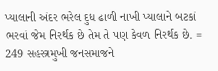પ્યાલાની અંદર ભરેલ દુધ ઢાળી નાખી પ્યાલાને બટકાં ભરવાં જેમ નિરર્થક છે તેમ તે પણ કેવળ નિરર્થક છે. = 249 સહસ્ત્રમુખી જનસમાજને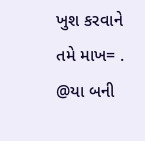ખુશ કરવાને તમે માખ= . @યા બની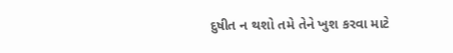દુષીત ન થશો તમે તેને ખુશ કરવા માટે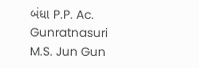બંધા P.P. Ac. Gunratnasuri M.S. Jun Gun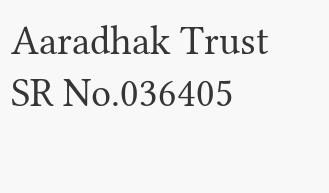Aaradhak Trust
SR No.036405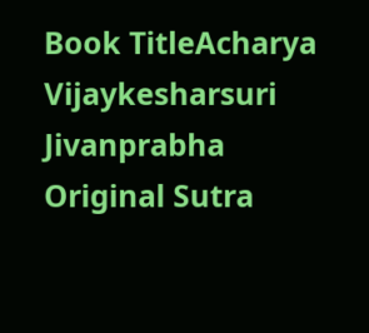Book TitleAcharya Vijaykesharsuri Jivanprabha
Original Sutra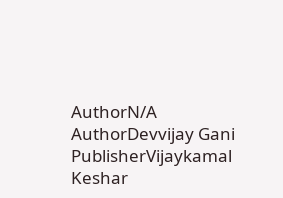AuthorN/A
AuthorDevvijay Gani
PublisherVijaykamal Keshar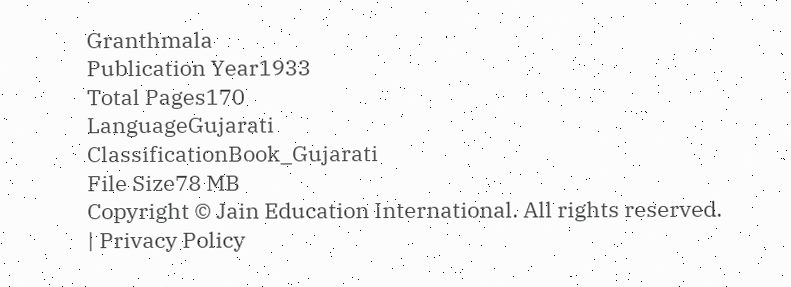Granthmala
Publication Year1933
Total Pages170
LanguageGujarati
ClassificationBook_Gujarati
File Size78 MB
Copyright © Jain Education International. All rights reserved. | Privacy Policy